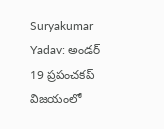Suryakumar Yadav: అండర్ 19 ప్రపంచకప్ విజయంలో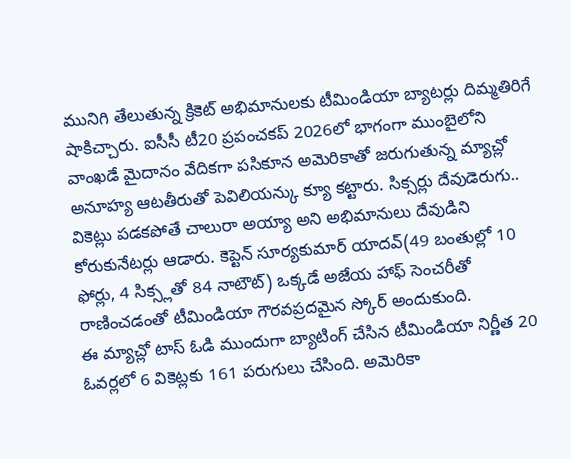మునిగి తేలుతున్న క్రికెట్ అభిమానులకు టీమిండియా బ్యాటర్లు దిమ్మతిరిగే షాకిచ్చారు. ఐసీసీ టీ20 ప్రపంచకప్ 2026లో భాగంగా ముంబైలోని వాంఖడే మైదానం వేదికగా పసికూన అమెరికాతో జరుగుతున్న మ్యాచ్లో అనూహ్య ఆటతీరుతో పెవిలియన్కు క్యూ కట్టారు. సిక్సర్లు దేవుడెరుగు.. వికెట్లు పడకపోతే చాలురా అయ్యా అని అభిమానులు దేవుడిని కోరుకునేటర్లు ఆడారు. కెప్టెన్ సూర్యకుమార్ యాదవ్(49 బంతుల్లో 10 ఫోర్లు, 4 సిక్స్లతో 84 నాటౌట్) ఒక్కడే అజేయ హాఫ్ సెంచరీతో రాణించడంతో టీమిండియా గౌరవప్రదమైన స్కోర్ అందుకుంది.
ఈ మ్యాచ్లో టాస్ ఓడి ముందుగా బ్యాటింగ్ చేసిన టీమిండియా నిర్ణీత 20 ఓవర్లలో 6 వికెట్లకు 161 పరుగులు చేసింది. అమెరికా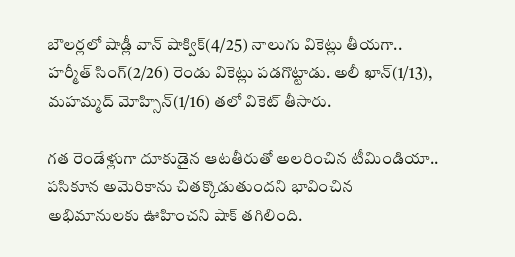బౌలర్లలో షాడ్లీ వాన్ షాక్విక్(4/25) నాలుగు వికెట్లు తీయగా.. హర్మీత్ సింగ్(2/26) రెండు వికెట్లు పడగొట్టాడు. అలీ ఖాన్(1/13), మహమ్మద్ మోహ్సిన్(1/16) తలో వికెట్ తీసారు.

గత రెండేళ్లుగా దూకుడైన ఆటతీరుతో అలరించిన టీమిండియా.. పసికూన అమెరికాను చితక్కొడుతుందని భావించిన అభిమానులకు ఊహించని షాక్ తగిలింది.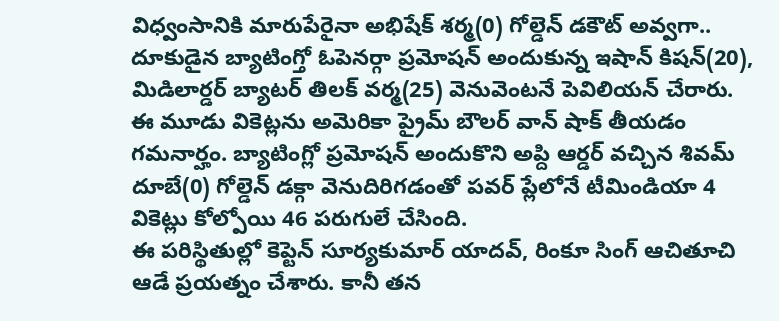విధ్వంసానికి మారుపేరైనా అభిషేక్ శర్మ(0) గోల్డెన్ డకౌట్ అవ్వగా.. దూకుడైన బ్యాటింగ్తో ఓపెనర్గా ప్రమోషన్ అందుకున్న ఇషాన్ కిషన్(20), మిడిలార్డర్ బ్యాటర్ తిలక్ వర్మ(25) వెనువెంటనే పెవిలియన్ చేరారు. ఈ మూడు వికెట్లను అమెరికా ప్రైమ్ బౌలర్ వాన్ షాక్ తీయడం గమనార్హం. బ్యాటింగ్లో ప్రమోషన్ అందుకొని అప్ది ఆర్డర్ వచ్చిన శివమ్ దూబే(0) గోల్డెన్ డక్గా వెనుదిరిగడంతో పవర్ ప్లేలోనే టీమిండియా 4 వికెట్లు కోల్పోయి 46 పరుగులే చేసింది.
ఈ పరిస్థితుల్లో కెప్టెన్ సూర్యకుమార్ యాదవ్, రింకూ సింగ్ ఆచితూచి ఆడే ప్రయత్నం చేశారు. కానీ తన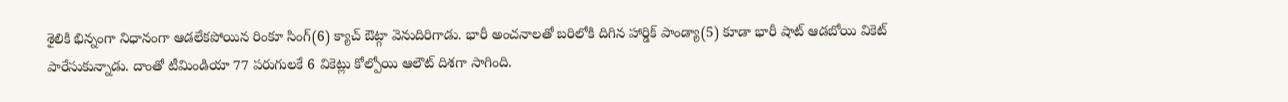శైలికి భిన్నంగా నిధానంగా ఆడలేకపోయిన రింకూ సింగ్(6) క్యాచ్ ఔట్గా వెనుదిరిగాడు. భారీ అంచనాలతో బరిలోకి దిగిన హార్డిక్ పాండ్యా(5) కూడా భారీ షాట్ ఆడబోయి వికెట్ పారేసుకున్నాడు. దాంతో టీమిండియా 77 పరుగులకే 6 వికెట్లు కోల్పోయి ఆలౌట్ దిశగా సాగింది.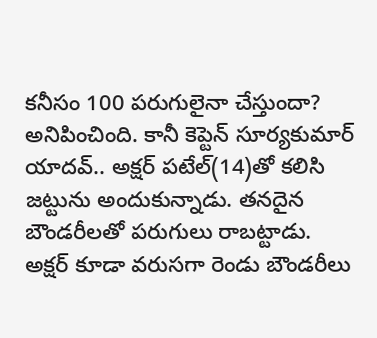కనీసం 100 పరుగులైనా చేస్తుందా? అనిపించింది. కానీ కెప్టెన్ సూర్యకుమార్ యాదవ్.. అక్షర్ పటేల్(14)తో కలిసి జట్టును అందుకున్నాడు. తనదైన బౌండరీలతో పరుగులు రాబట్టాడు.
అక్షర్ కూడా వరుసగా రెండు బౌండరీలు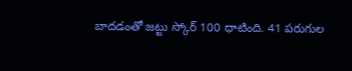బాదడంతో జట్టు స్కోర్ 100 ధాటింది. 41 పరుగుల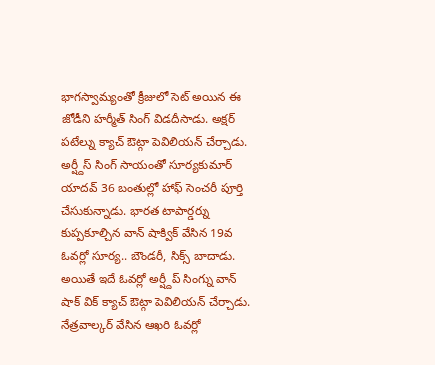భాగస్వామ్యంతో క్రీజులో సెట్ అయిన ఈ జోడీని హర్మీత్ సింగ్ విడదీసాడు. అక్షర్ పటేల్ను క్యాచ్ ఔట్గా పెవిలియన్ చేర్చాడు. అర్ష్దీస్ సింగ్ సాయంతో సూర్యకుమార్ యాదవ్ 36 బంతుల్లో హాఫ్ సెంచరీ పూర్తి చేసుకున్నాడు. భారత టాపార్డర్ను కుప్పకూల్చిన వాన్ షాక్విక్ వేసిన 19వ ఓవర్లో సూర్య.. బౌండరీ, సిక్స్ బాదాడు. అయితే ఇదే ఓవర్లో అర్ష్దీప్ సింగ్ను వాన్ షాక్ విక్ క్యాచ్ ఔట్గా పెవిలియన్ చేర్చాడు. నేత్రవాల్కర్ వేసిన ఆఖరి ఓవర్లో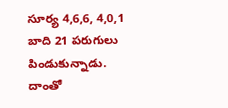సూర్య 4,6,6, 4,0,1 బాది 21 పరుగులు పిండుకున్నాడు. దాంతో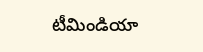టీమిండియా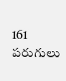161 పరుగులు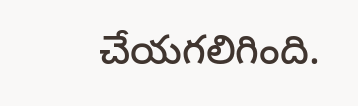చేయగలిగింది.